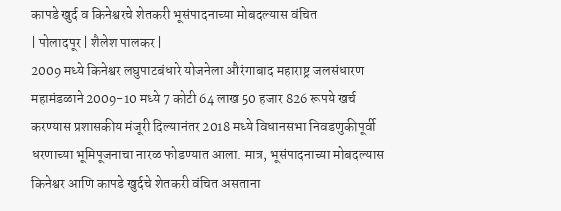कापडे खुर्द व किनेश्वरचे शेतकरी भूसंपादनाच्या मोबदल्यास वंचित
| पोलादपूर | शैलेश पालकर |
2009 मध्ये किनेश्वर लघुपाटबंधारे योजनेला औरंगाबाद महाराष्ट्र जलसंधारण महामंडळाने 2009-10 मध्ये 7 कोटी 64 लाख 50 हजार 826 रूपये खर्च करण्यास प्रशासकीय मंजूरी दिल्यानंतर 2018 मध्ये विधानसभा निवडणुकीपूर्वी धरणाच्या भूमिपूजनाचा नारळ फोडण्यात आला. मात्र, भूसंपादनाच्या मोबदल्यास किनेश्वर आणि कापडे खुर्दचे शेतकरी वंचित असताना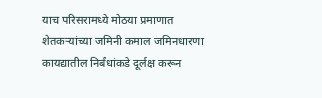याच परिसरामध्ये मोठया प्रमाणात शेतकऱ्यांच्या जमिनी कमाल जमिनधारणा कायद्यातील निर्बंधांकडे दूर्लक्ष करून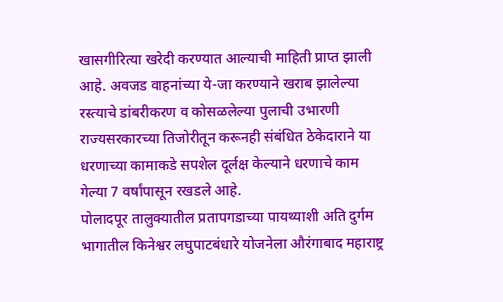खासगीरित्या खरेदी करण्यात आल्याची माहिती प्राप्त झाली आहे. अवजड वाहनांच्या ये-जा करण्याने खराब झालेल्या रस्त्याचे डांबरीकरण व कोसळलेल्या पुलाची उभारणी राज्यसरकारच्या तिजोरीतून करूनही संबंधित ठेकेदाराने या धरणाच्या कामाकडे सपशेल दूर्लक्ष केल्याने धरणाचे काम गेल्या 7 वर्षांपासून रखडले आहे.
पोलादपूर तालुक्यातील प्रतापगडाच्या पायथ्याशी अति दुर्गम भागातील किनेश्वर लघुपाटबंधारे योजनेला औरंगाबाद महाराष्ट्र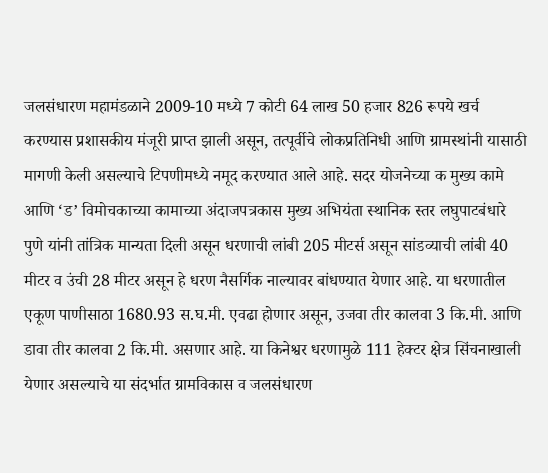जलसंधारण महामंडळाने 2009-10 मध्ये 7 कोटी 64 लाख 50 हजार 826 रूपये खर्च करण्यास प्रशासकीय मंजूरी प्राप्त झाली असून, तत्पूर्वीचे लोकप्रतिनिधी आणि ग्रामस्थांनी यासाठी मागणी केली असल्याचे टिपणीमध्ये नमूद करण्यात आले आहे. सदर योजनेच्या क मुख्य कामे आणि ‘ड’ विमोचकाच्या कामाच्या अंदाजपत्रकास मुख्य अभियंता स्थानिक स्तर लघुपाटबंधारे पुणे यांनी तांत्रिक मान्यता दिली असून धरणाची लांबी 205 मीटर्स असून सांडव्याची लांबी 40 मीटर व उंची 28 मीटर असून हे धरण नैसर्गिक नाल्यावर बांधण्यात येणार आहे. या धरणातील एकूण पाणीसाठा 1680.93 स.घ.मी. एवढा होणार असून, उजवा तीर कालवा 3 कि.मी. आणि डावा तीर कालवा 2 कि.मी. असणार आहे. या किनेश्वर धरणामुळे 111 हेक्टर क्षेत्र सिंचनाखाली येणार असल्याचे या संदर्भात ग्रामविकास व जलसंधारण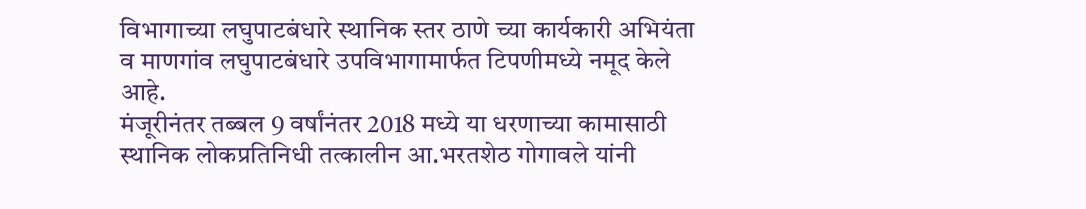विभागाच्या लघुपाटबंधारे स्थानिक स्तर ठाणे च्या कार्यकारी अभियंता व माणगांव लघुपाटबंधारे उपविभागामार्फत टिपणीमध्ये नमूद केले आहे.
मंजूरीनंतर तब्बल 9 वर्षांनंतर 2018 मध्ये या धरणाच्या कामासाठी स्थानिक लोकप्रतिनिधी तत्कालीन आ.भरतशेठ गोगावले यांनी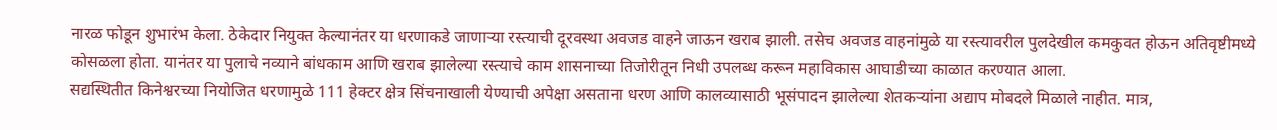नारळ फोडून शुभारंभ केला. ठेकेदार नियुक्त केल्यानंतर या धरणाकडे जाणाऱ्या रस्त्याची दूरवस्था अवजड वाहने जाऊन खराब झाली. तसेच अवजड वाहनांमुळे या रस्त्यावरील पुलदेखील कमकुवत होऊन अतिवृष्टीमध्ये कोसळला होता. यानंतर या पुलाचे नव्याने बांधकाम आणि खराब झालेल्या रस्त्याचे काम शासनाच्या तिजोरीतून निधी उपलब्ध करून महाविकास आघाडीच्या काळात करण्यात आला.
सद्यस्थितीत किनेश्वरच्या नियोजित धरणामुळे 111 हेक्टर क्षेत्र सिंचनाखाली येण्याची अपेक्षा असताना धरण आणि कालव्यासाठी भूसंपादन झालेल्या शेतकऱ्यांना अद्याप मोबदले मिळाले नाहीत. मात्र,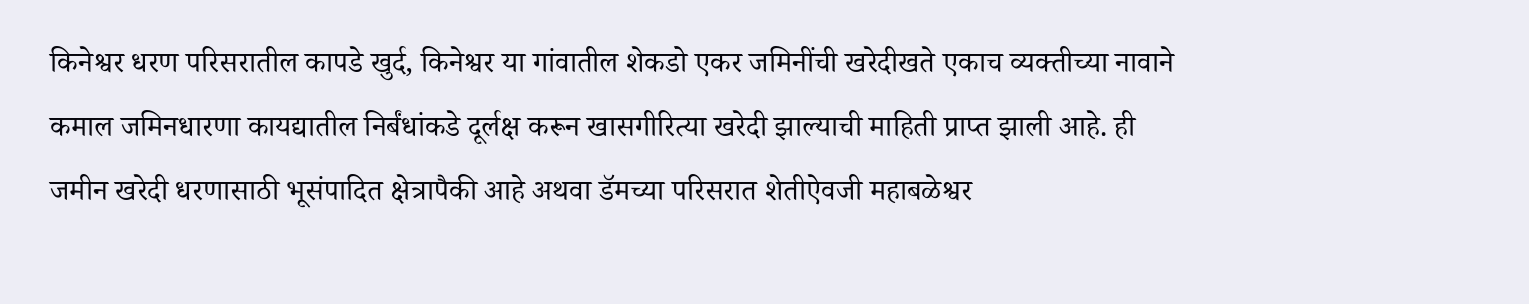किनेश्वर धरण परिसरातील कापडे खुर्द, किनेश्वर या गांवातील शेकडो एकर जमिनींची खरेदीखते एकाच व्यक्तीच्या नावाने कमाल जमिनधारणा कायद्यातील निर्बंधांकडे दूर्लक्ष करून खासगीरित्या खरेदी झाल्याची माहिती प्राप्त झाली आहे. ही जमीन खरेदी धरणासाठी भूसंपादित क्षेत्रापैकी आहे अथवा डॅमच्या परिसरात शेतीऐवजी महाबळेश्वर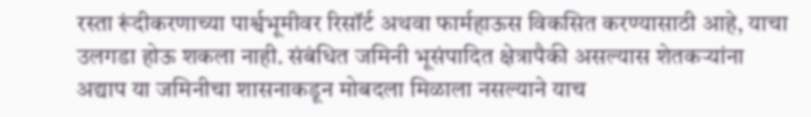रस्ता रूंदीकरणाच्या पार्श्वभूमीवर रिसॉर्ट अथवा फार्महाऊस विकसित करण्यासाठी आहे, याचा उलगडा होऊ शकला नाही. संबंधित जमिनी भूसंपादित क्षेत्रापैकी असल्यास शेतकऱ्यांना अद्याप या जमिनीचा शासनाकडून मोबदला मिळाला नसल्याने याच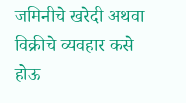जमिनीचे खरेदी अथवा विक्रीचे व्यवहार कसे होऊ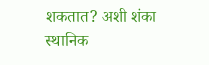शकतात? अशी शंका स्थानिक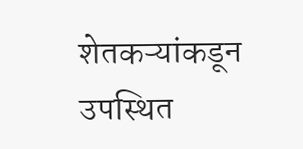शेतकऱ्यांकडून उपस्थित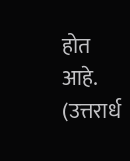होत आहे. (उत्तरार्ध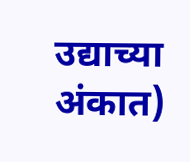उद्याच्या अंकात)